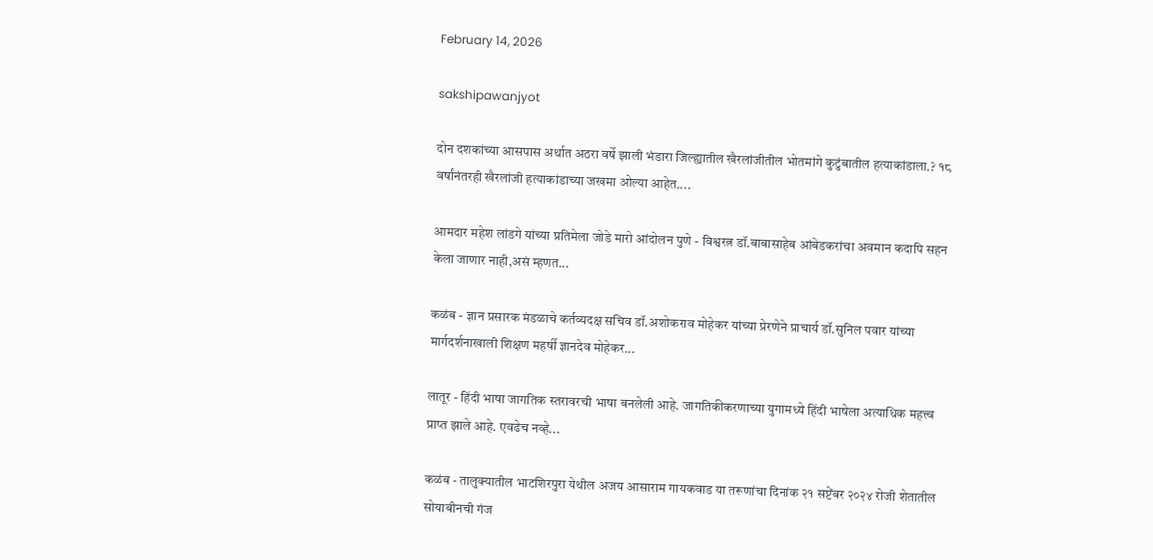February 14, 2026

sakshipawanjyot

दोन दशकांच्या आसपास अर्थात अठरा वर्षे झाली भंडारा जिल्ह्यातील खैरलांजीतील भोतमांगे कुटुंबातील हत्याकांडाला.? १८ वर्षांनंतरही खैरलांजी हत्याकांडाच्या जखमा ओल्या आहेत....

आमदार महेश लांडगे यांच्या प्रतिमेला जोडे मारो आंदोलन पुणे - विश्वरत्न डॉ.बाबासाहेब आंबेडकरांचा अवमान कदापि सहन केला जाणार नाही,असं म्हणत...

कळंब - ज्ञान प्रसारक मंडळाचे कर्तव्यदक्ष सचिव डॉ.अशोकराव मोहेकर यांच्या प्रेरणेने प्राचार्य डॉ.सुनिल पवार यांच्या मार्गदर्शनाखाली शिक्षण महर्षी ज्ञानदेव मोहेकर...

लातूर - हिंदी भाषा जागतिक स्तरावरची भाषा बनलेली आहे. जागतिकीकरणाच्या युगामध्ये हिंदी भाषेला अत्याधिक महत्त्व प्राप्त झाले आहे. एवढेच नव्हे...

कळंब - तालुक्यातील भाटशिरपुरा येथील अजय आसाराम गायकवाड या तरूणांचा दिनांक २१ सप्टेंबर २०२४ रोजी शेतातील सोयाबीनची गंज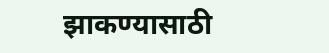झाकण्यासाठी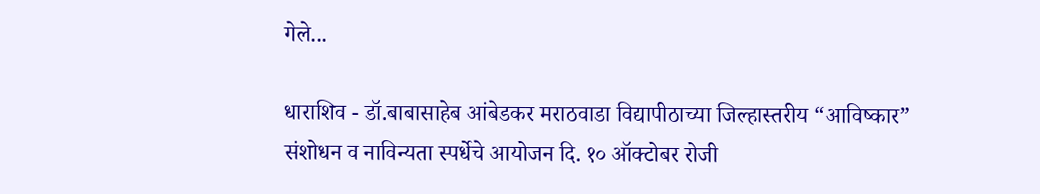गेले...

धाराशिव - डॉ.बाबासाहेब आंबेडकर मराठवाडा विद्यापीठाच्या जिल्‍हास्‍तरीय “आविष्‍कार” संशोधन व नाविन्यता स्पर्धेचे आयोजन दि. १० ऑक्‍टोबर रोजी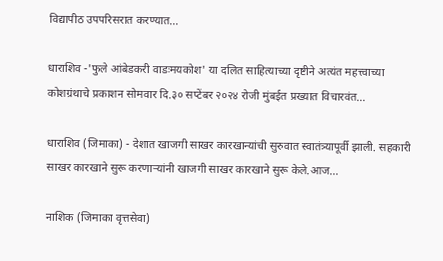विद्यापीठ उपपरिसरात करण्‍यात...

धाराशिव -'फुले आंबेडकरी वाडःमयकोश' या दलित साहित्याच्या दृष्टीने अत्यंत महत्त्वाच्या कोशग्रंथाचे प्रकाशन सोमवार दि.३० सप्टेंबर २०२४ रोजी मुंबईत प्रख्यात विचारवंत...

धाराशिव (जिमाका) - देशात खाजगी साखर कारखान्यांची सुरुवात स्वातंत्र्यापूर्वी झाली. सहकारी साखर कारखाने सुरू करणाऱ्यांनी खाजगी साखर कारखाने सुरू केले.आज...

नाशिक (जिमाका वृत्तसेवा)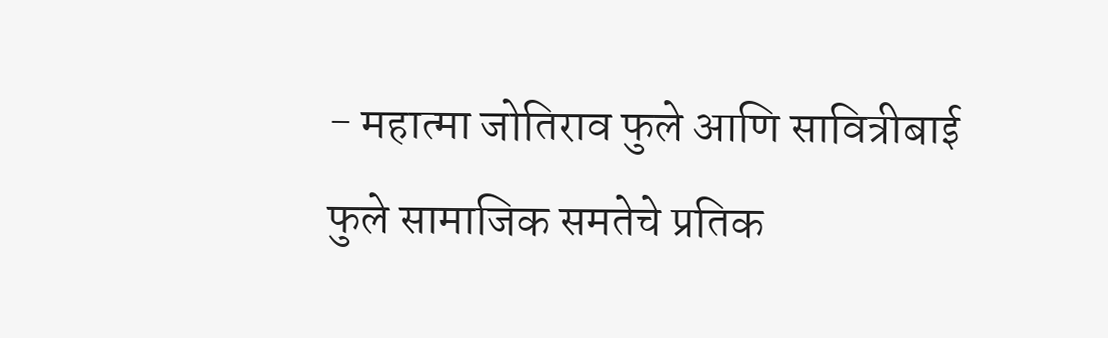- महात्मा जोतिराव फुले आणि सावित्रीबाई फुले सामाजिक समतेचे प्रतिक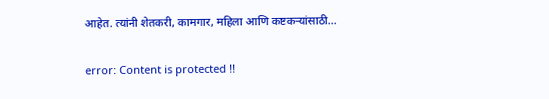आहेत. त्यांनी शेतकरी, कामगार, महिला आणि कष्टकऱ्यांसाठी...

error: Content is protected !!